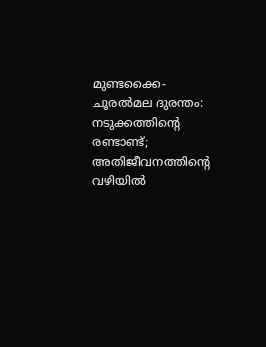മുണ്ടക്കൈ-ചൂരല്‍മല ദുരന്തം: നടുക്കത്തിന്റെ രണ്ടാണ്ട്; അതിജീവനത്തിന്റെ വഴിയില്‍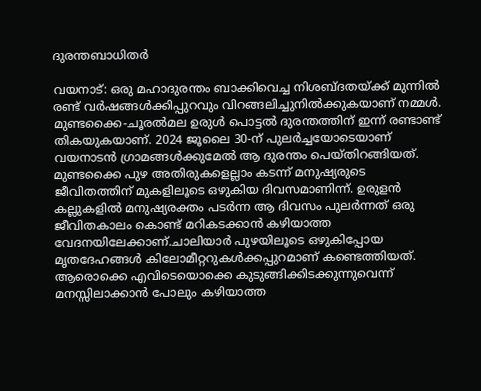ദുരന്തബാധിതര്‍

വയനാട്: ഒരു മഹാദുരന്തം ബാക്കിവെച്ച നിശബ്ദതയ്ക്ക് മുന്നില്‍ രണ്ട് വര്‍ഷങ്ങള്‍ക്കിപ്പുറവും വിറങ്ങലിച്ചുനില്‍ക്കുകയാണ് നമ്മള്‍. മുണ്ടക്കൈ-ചൂരല്‍മല ഉരുള്‍ പൊട്ടല്‍ ദുരന്തത്തിന് ഇന്ന് രണ്ടാണ്ട് തികയുകയാണ്. 2024 ജൂലൈ 30-ന് പുലര്‍ച്ചയോടെയാണ് വയനാടന്‍ ഗ്രാമങ്ങള്‍ക്കുമേല്‍ ആ ദുരന്തം പെയ്തിറങ്ങിയത്. മുണ്ടക്കൈ പുഴ അതിരുകളെല്ലാം കടന്ന് മനുഷ്യരുടെ ജീവിതത്തിന് മുകളിലൂടെ ഒഴുകിയ ദിവസമാണിന്ന്. ഉരുളന്‍ കല്ലുകളില്‍ മനുഷ്യരക്തം പടര്‍ന്ന ആ ദിവസം പുലര്‍ന്നത് ഒരു ജീവിതകാലം കൊണ്ട് മറികടക്കാന്‍ കഴിയാത്ത വേദനയിലേക്കാണ്.ചാലിയാര്‍ പുഴയിലൂടെ ഒഴുകിപ്പോയ മൃതദേഹങ്ങള്‍ കിലോമീറ്ററുകള്‍ക്കപ്പുറമാണ് കണ്ടെത്തിയത്. ആരൊക്കെ എവിടെയൊക്കെ കുടുങ്ങിക്കിടക്കുന്നുവെന്ന് മനസ്സിലാക്കാന്‍ പോലും കഴിയാത്ത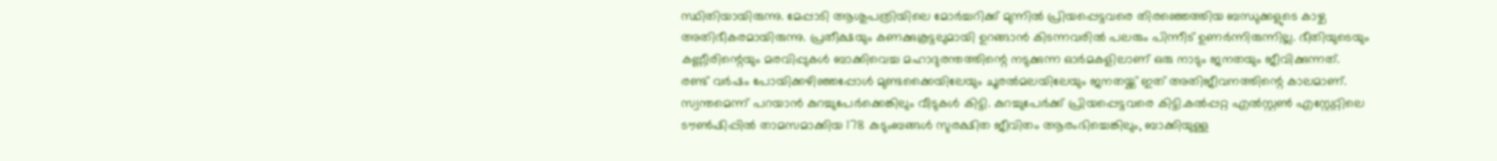സ്ഥിതിയായിരുന്നു. മേപ്പാടി ആശുപത്രിയിലെ മോര്‍ച്ചറിക്ക് മുന്നില്‍ പ്രിയപ്പെട്ടവരെ തിരഞ്ഞെത്തിയ ബന്ധുക്കളുടെ കാഴ്ച അതിഭീകരമായിരുന്നു. പ്രതീക്ഷയും കണക്കുകൂട്ടലുമായി ഉറങ്ങാന്‍ കിടന്നവരില്‍ പലരും പിന്നീട് ഉണര്‍ന്നിരുന്നില്ല. ഭീതിയുടെയും കണ്ണീരിന്റെയും മരവിപ്പുകള്‍ ബാക്കിവെച്ച മഹാദുരന്തത്തിന്റെ നടുക്കുന്ന ഓര്‍മകളിലാണ് ഒരു നാടും ജനതയും ജീവിക്കുന്നത്. രണ്ട് വര്‍ഷം പോയിക്കഴിഞ്ഞപ്പോള്‍ മുണ്ടക്കൈയിലേയും ചൂരല്‍മലയിലേയും ജനതയ്ക്ക് ഇത് അതിജീവനത്തിന്റെ കാലമാണ്. സ്വന്തമെന്ന് പറയാന്‍ കുറച്ചുപേര്‍ക്കെങ്കിലും വീടുകള്‍ കിട്ടി. കുറച്ചുപേര്‍ക്ക് പ്രിയപ്പെട്ടവരെ കിട്ടി.കല്‍പ്പറ്റ എല്‍സ്റ്റണ്‍ എസ്റ്റേറ്റിലെ ടൗണ്‍ഷിപ്പില്‍ താമസമാക്കിയ 178 കുടുംബങ്ങള്‍ സുരക്ഷിത ജീവിതം ആരംഭിച്ചെങ്കിലും, ബാക്കിയുള്ള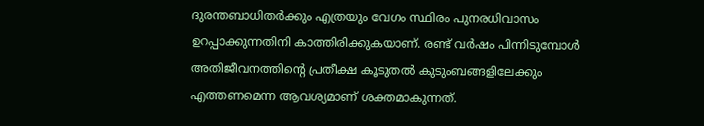ദുരന്തബാധിതര്‍ക്കും എത്രയും വേഗം സ്ഥിരം പുനരധിവാസം ഉറപ്പാക്കുന്നതിനി കാത്തിരിക്കുകയാണ്. രണ്ട് വര്‍ഷം പിന്നിടുമ്പോള്‍ അതിജീവനത്തിന്റെ പ്രതീക്ഷ കൂടുതല്‍ കുടുംബങ്ങളിലേക്കും എത്തണമെന്ന ആവശ്യമാണ് ശക്തമാകുന്നത്.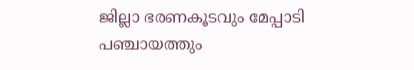ജില്ലാ ഭരണകൂടവും മേപ്പാടി പഞ്ചായത്തും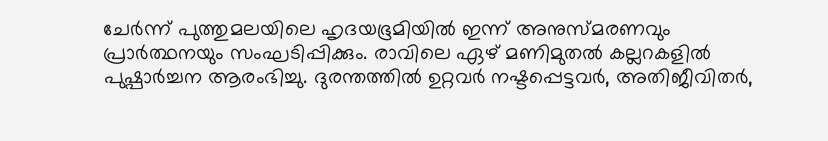ചേര്‍ന്ന് പുത്തുമലയിലെ ഹൃദയഭൂമിയില്‍ ഇന്ന് അനുസ്മരണവും പ്രാര്‍ത്ഥനയും സംഘടിപ്പിക്കും. രാവിലെ ഏഴ് മണിമുതല്‍ കല്ലറകളില്‍ പുഷ്പാര്‍ച്ചന ആരംഭിച്ചു. ദുരന്തത്തില്‍ ഉറ്റവര്‍ നഷ്ടപ്പെട്ടവര്‍, അതിജീവിതര്‍,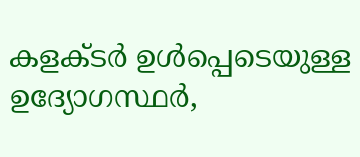കളക്ടര്‍ ഉള്‍പ്പെടെയുള്ള ഉദ്യോഗസ്ഥര്‍,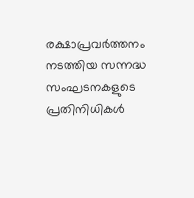രക്ഷാപ്രവര്‍ത്തനം നടത്തിയ സന്നദ്ധ സംഘടനകളുടെ പ്രതിനിധികള്‍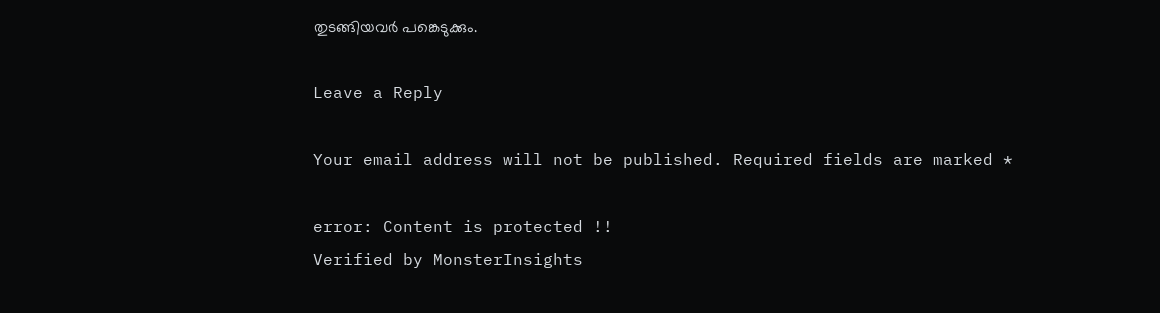തുടങ്ങിയവര്‍ പങ്കെടുക്കും.

Leave a Reply

Your email address will not be published. Required fields are marked *

error: Content is protected !!
Verified by MonsterInsights